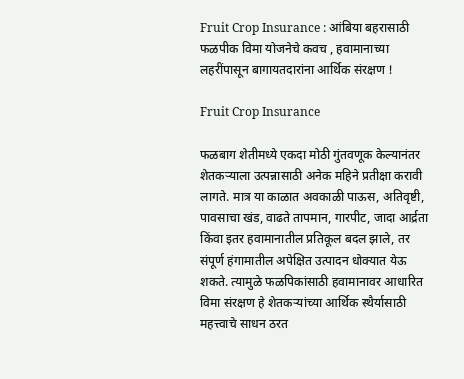Fruit Crop Insurance : आंबिया बहरासाठी फळपीक विमा योजनेचे कवच , हवामानाच्या लहरींपासून बागायतदारांना आर्थिक संरक्षण !

Fruit Crop Insurance

फळबाग शेतीमध्ये एकदा मोठी गुंतवणूक केल्यानंतर शेतकऱ्याला उत्पन्नासाठी अनेक महिने प्रतीक्षा करावी लागते. मात्र या काळात अवकाळी पाऊस, अतिवृष्टी, पावसाचा खंड, वाढते तापमान, गारपीट, जादा आर्द्रता किंवा इतर हवामानातील प्रतिकूल बदल झाले, तर संपूर्ण हंगामातील अपेक्षित उत्पादन धोक्यात येऊ शकते. त्यामुळे फळपिकांसाठी हवामानावर आधारित विमा संरक्षण हे शेतकऱ्यांच्या आर्थिक स्थैर्यासाठी महत्त्वाचे साधन ठरत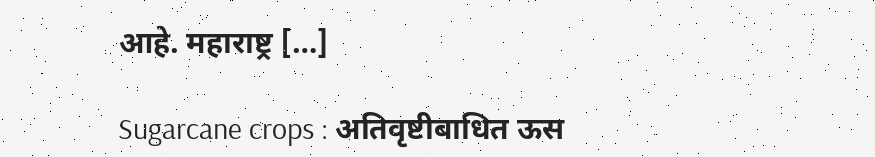आहे. महाराष्ट्र […]

Sugarcane crops : अतिवृष्टीबाधित ऊस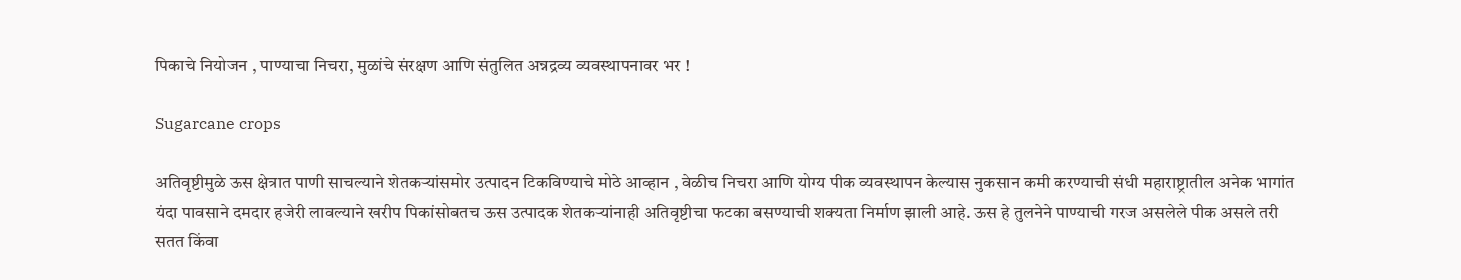पिकाचे नियोजन , पाण्याचा निचरा, मुळांचे संरक्षण आणि संतुलित अन्नद्रव्य व्यवस्थापनावर भर !

Sugarcane crops

अतिवृष्टीमुळे ऊस क्षेत्रात पाणी साचल्याने शेतकऱ्यांसमोर उत्पादन टिकविण्याचे मोठे आव्हान , वेळीच निचरा आणि योग्य पीक व्यवस्थापन केल्यास नुकसान कमी करण्याची संधी महाराष्ट्रातील अनेक भागांत यंदा पावसाने दमदार हजेरी लावल्याने खरीप पिकांसोबतच ऊस उत्पादक शेतकऱ्यांनाही अतिवृष्टीचा फटका बसण्याची शक्यता निर्माण झाली आहे. ऊस हे तुलनेने पाण्याची गरज असलेले पीक असले तरी सतत किंवा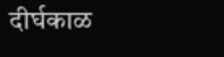दीर्घकाळ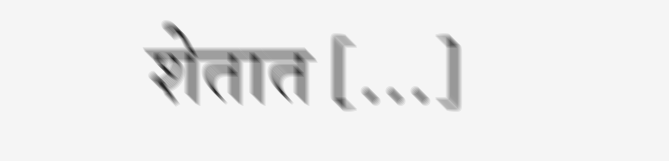शेतात […]